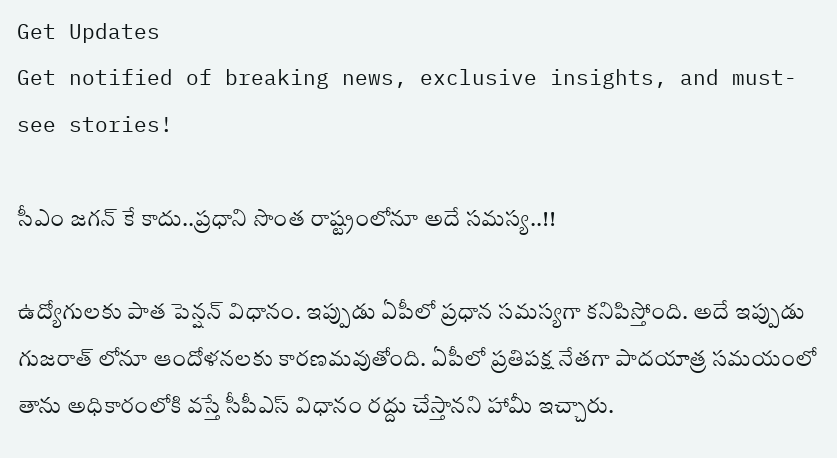Get Updates
Get notified of breaking news, exclusive insights, and must-see stories!

సీఎం జగన్ కే కాదు..ప్రధాని సొంత రాష్ట్రంలోనూ అదే సమస్య..!!

ఉద్యోగులకు పాత పెన్షన్ విధానం. ఇప్పుడు ఏపీలో ప్రధాన సమస్యగా కనిపిస్తోంది. అదే ఇప్పుడు గుజరాత్ లోనూ ఆందోళనలకు కారణమవుతోంది. ఏపీలో ప్రతిపక్ష నేతగా పాదయాత్ర సమయంలో తాను అధికారంలోకి వస్తే సీపీఎస్ విధానం రద్దు చేస్తానని హామీ ఇచ్చారు.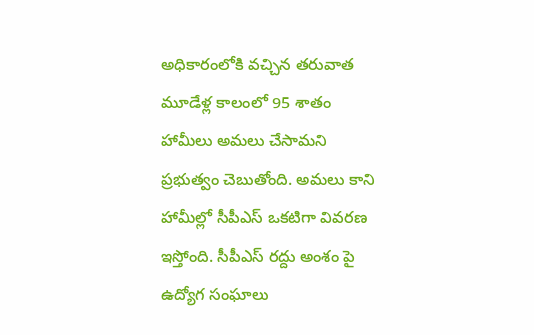అధికారంలోకి వచ్చిన తరువాత మూడేళ్ల కాలంలో 95 శాతం హామీలు అమలు చేసామని ప్రభుత్వం చెబుతోంది. అమలు కాని హామీల్లో సీపీఎస్ ఒకటిగా వివరణ ఇస్తోంది. సీపీఎస్ రద్దు అంశం పై ఉద్యోగ సంఘాలు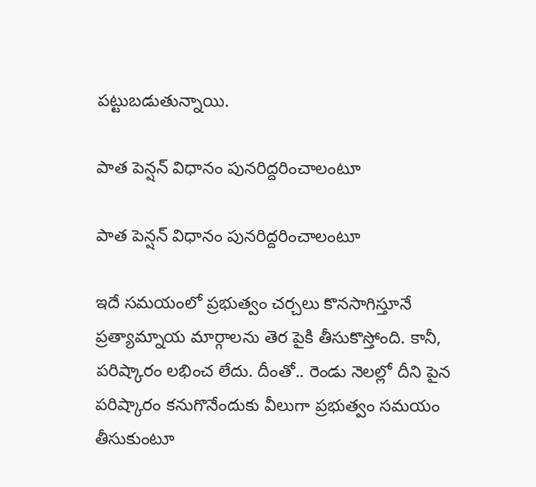పట్టుబడుతున్నాయి.

పాత పెన్షన్ విధానం పునరిద్దరించాలంటూ

పాత పెన్షన్ విధానం పునరిద్దరించాలంటూ

ఇదే సమయంలో ప్రభుత్వం చర్చలు కొనసాగిస్తూనే ప్రత్యామ్నాయ మార్గాలను తెర పైకి తీసుకొస్తోంది. కానీ, పరిష్కారం లభించ లేదు. దీంతో.. రెండు నెలల్లో దీని పైన పరిష్కారం కనుగొనేందుకు వీలుగా ప్రభుత్వం సమయం తీసుకుంటూ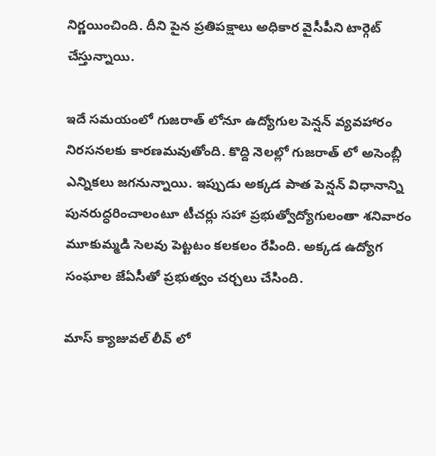నిర్ణయించింది. దీని పైన ప్రతిపక్షాలు అధికార వైసీపీని టార్గెట్ చేస్తున్నాయి.

ఇదే సమయంలో గుజరాత్ లోనూ ఉద్యోగుల పెన్షన్ వ్యవహారం నిరసనలకు కారణమవుతోంది. కొద్ది నెలల్లో గుజరాత్ లో అసెంబ్లీ ఎన్నికలు జగనున్నాయి. ఇప్పుడు అక్కడ పాత పెన్షన్‌ విధానాన్ని పునరుద్ధరించాలంటూ టీచర్లు సహా ప్రభుత్వోద్యోగులంతా శనివారం మూకుమ్మడి సెలవు పెట్టటం కలకలం రేపింది. అక్కడ ఉద్యోగ సంఘాల జేఏసీతో ప్రభుత్వం చర్చలు చేసింది.

మాస్ క్యాజువల్ లీవ్ లో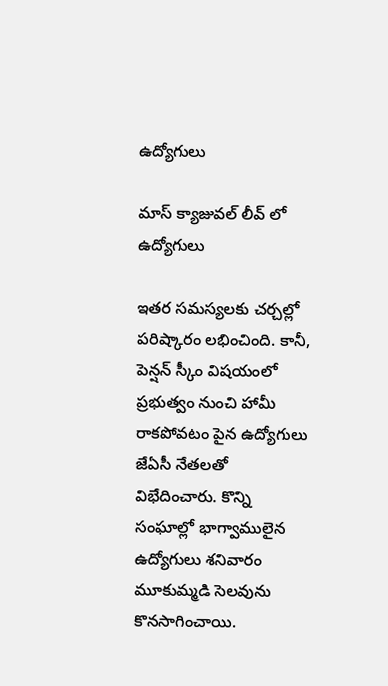ఉద్యోగులు

మాస్ క్యాజువల్ లీవ్ లో ఉద్యోగులు

ఇతర సమస్యలకు చర్చల్లో పరిష్కారం లభించింది. కానీ, పెన్షన్ స్కీం విషయంలో ప్రభుత్వం నుంచి హామీ రాకపోవటం పైన ఉద్యోగులు జేఏసీ నేతలతో విభేదించారు. కొన్ని సంఘాల్లో భాగ్వాములైన ఉద్యోగులు శనివారం మూకుమ్మడి సెలవును కొనసాగించాయి.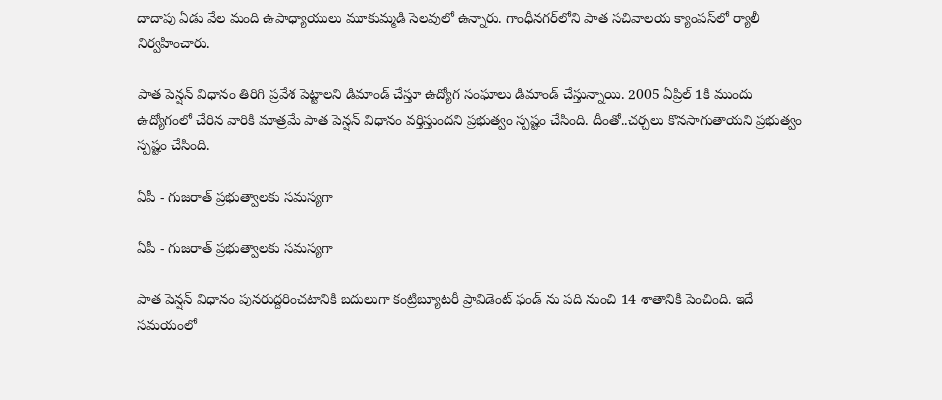దాదాపు ఏడు వేల మంది ఉపాధ్యాయులు మూకుమ్మడి సెలవులో ఉన్నారు. గాంధీనగర్‌లోని పాత సచివాలయ క్యాంపస్‌లో ర్యాలీ నిర్వహించారు.

పాత పెన్షన్ విధానం తిరిగి ప్రవేశ పెట్టాలని డిమాండ్ చేస్తూ ఉద్యోగ సంఘాలు డిమాండ్ చేస్తున్నాయి. 2005 ఏప్రిల్ 1కి ముందు ఉద్యోగంలో చేరిన వారికి మాత్రమే పాత పెన్షన్ విధానం వర్తిస్తుందని ప్రభుత్వం స్పష్టం చేసింది. దీంతో..చర్చలు కొనసాగుతాయని ప్రభుత్వం స్పష్టం చేసింది.

ఏపీ - గుజరాత్ ప్రభుత్వాలకు సమస్యగా

ఏపీ - గుజరాత్ ప్రభుత్వాలకు సమస్యగా

పాత పెన్షన్ విధానం పునరుద్దరించటానికి బదులుగా కంట్రిబ్యూటరీ ప్రావిడెంట్ ఫండ్ ను పది నుంచి 14 శాతానికి పెంచింది. ఇదే సమయంలో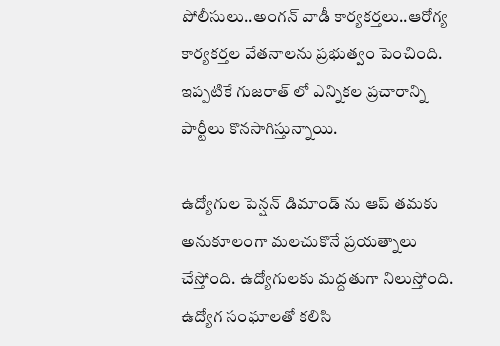పోలీసులు..అంగన్ వాడీ కార్యకర్తలు..ఆరోగ్య కార్యకర్తల వేతనాలను ప్రభుత్వం పెంచింది. ఇప్పటికే గుజరాత్ లో ఎన్నికల ప్రచారాన్ని పార్టీలు కొనసాగిస్తున్నాయి.

ఉద్యోగుల పెన్షన్ డిమాండ్ ను ఆప్ తమకు అనుకూలంగా మలచుకొనే ప్రయత్నాలు చేస్తోంది. ఉద్యోగులకు మద్దతుగా నిలుస్తోంది. ఉద్యోగ సంఘాలతో కలిసి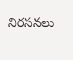నిరసనలు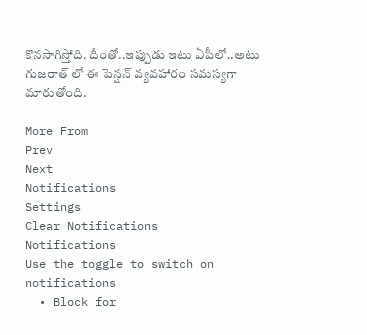కొనసాగిస్తోది. దీంతో..ఇప్పుడు ఇటు ఏపీలో..అటు గుజరాత్ లో ఈ పెన్షన్ వ్యవహారం సమస్యగా మారుతోంది.

More From
Prev
Next
Notifications
Settings
Clear Notifications
Notifications
Use the toggle to switch on notifications
  • Block for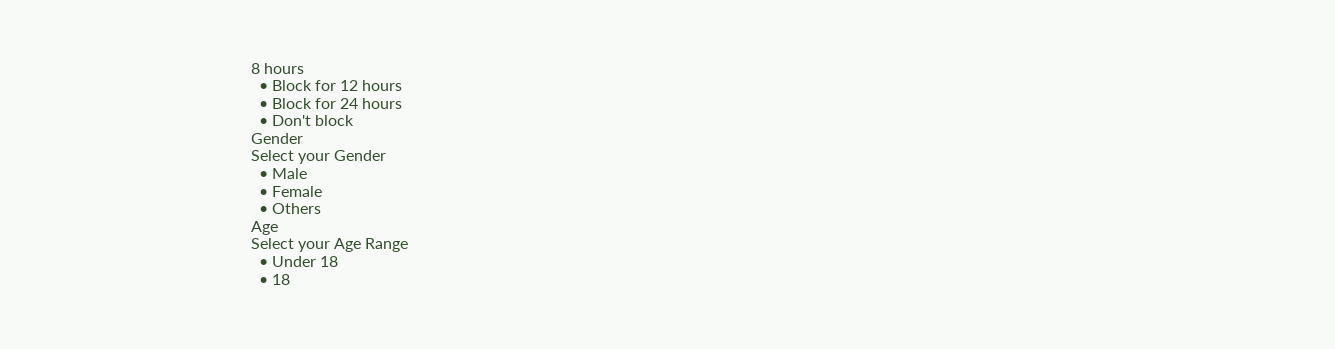8 hours
  • Block for 12 hours
  • Block for 24 hours
  • Don't block
Gender
Select your Gender
  • Male
  • Female
  • Others
Age
Select your Age Range
  • Under 18
  • 18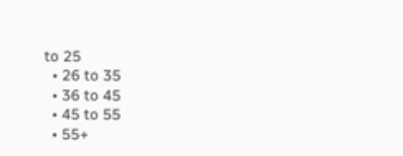to 25
  • 26 to 35
  • 36 to 45
  • 45 to 55
  • 55+